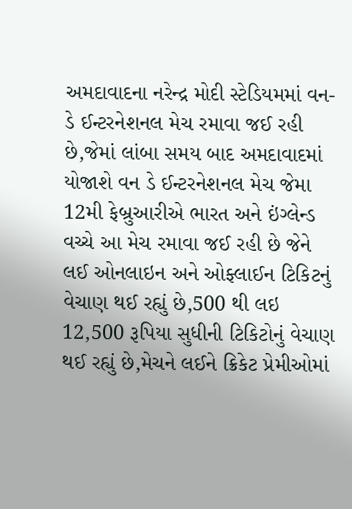અમદાવાદના નરેન્દ્ર મોદી સ્ટેડિયમમાં વન-ડે ઈન્ટરનેશનલ મેચ રમાવા જઈ રહી છે,જેમાં લાંબા સમય બાદ અમદાવાદમાં યોજાશે વન ડે ઈન્ટરનેશનલ મેચ જેમા 12મી ફેબ્રુઆરીએ ભારત અને ઇંગ્લેન્ડ વચ્ચે આ મેચ રમાવા જઈ રહી છે જેને લઈ ઓનલાઇન અને ઓફ્લાઈન ટિકિટનું વેચાણ થઈ રહ્યું છે,500 થી લઇ 12,500 રૂપિયા સુધીની ટિકિટોનું વેચાણ થઈ રહ્યું છે,મેચને લઈને ક્રિકેટ પ્રેમીઓમાં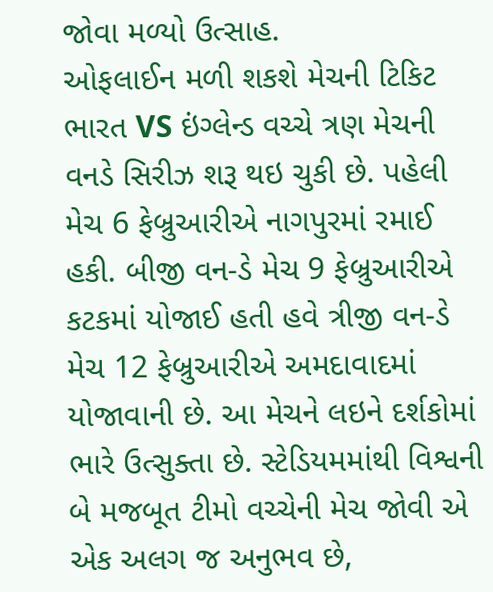જોવા મળ્યો ઉત્સાહ.
ઓફલાઈન મળી શકશે મેચની ટિકિટ
ભારત VS ઇંગ્લેન્ડ વચ્ચે ત્રણ મેચની વનડે સિરીઝ શરૂ થઇ ચુકી છે. પહેલી મેચ 6 ફેબ્રુઆરીએ નાગપુરમાં રમાઈ હકી. બીજી વન-ડે મેચ 9 ફેબ્રુઆરીએ કટકમાં યોજાઈ હતી હવે ત્રીજી વન-ડે મેચ 12 ફેબ્રુઆરીએ અમદાવાદમાં યોજાવાની છે. આ મેચને લઇને દર્શકોમાં ભારે ઉત્સુક્તા છે. સ્ટેડિયમમાંથી વિશ્વની બે મજબૂત ટીમો વચ્ચેની મેચ જોવી એ એક અલગ જ અનુભવ છે,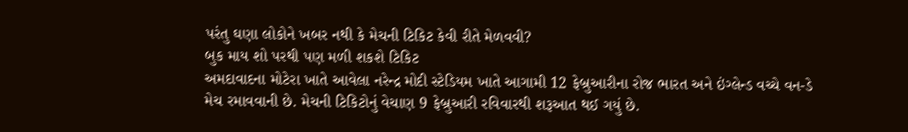પરંતુ ઘણા લોકોને ખબર નથી કે મેચની ટિકિટ કેવી રીતે મેળવવી?
બુક માય શો પરથી પણ મળી શકશે ટિકિટ
અમદાવાદના મોટેરા ખાતે આવેલા નરેન્દ્ર મોદી સ્ટેડિયમ ખાતે આગામી 12 ફેબ્રુઆરીના રોજ ભારત અને ઇંગ્લેન્ડ વચ્ચે વન-ડે મેચ રમાવવાની છે. મેચની ટિકિટોનું વેચાણ 9 ફેબ્રુઆરી રવિવારથી શરૂઆત થઈ ગયું છે.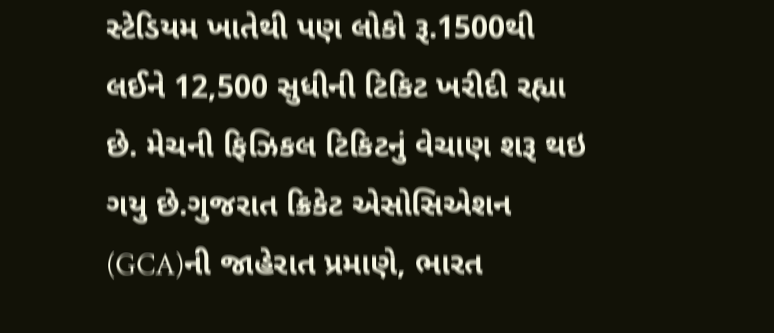સ્ટેડિયમ ખાતેથી પણ લોકો રૂ.1500થી લઈને 12,500 સુધીની ટિકિટ ખરીદી રહ્યા છે. મેચની ફિઝિકલ ટિકિટનું વેચાણ શરૂ થઇ ગયુ છે.ગુજરાત ક્રિકેટ એસોસિએશન (GCA)ની જાહેરાત પ્રમાણે, ભારત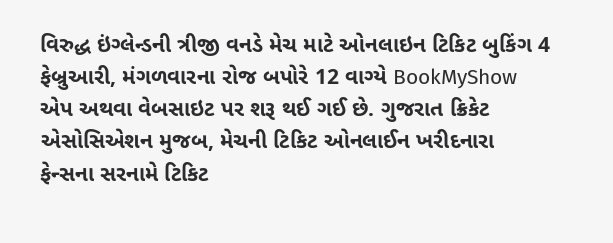વિરુદ્ધ ઇંગ્લેન્ડની ત્રીજી વનડે મેચ માટે ઓનલાઇન ટિકિટ બુકિંગ 4 ફેબ્રુઆરી, મંગળવારના રોજ બપોરે 12 વાગ્યે BookMyShow એપ અથવા વેબસાઇટ પર શરૂ થઈ ગઈ છે. ગુજરાત ક્રિકેટ એસોસિએશન મુજબ, મેચની ટિકિટ ઓનલાઈન ખરીદનારા ફેન્સના સરનામે ટિકિટ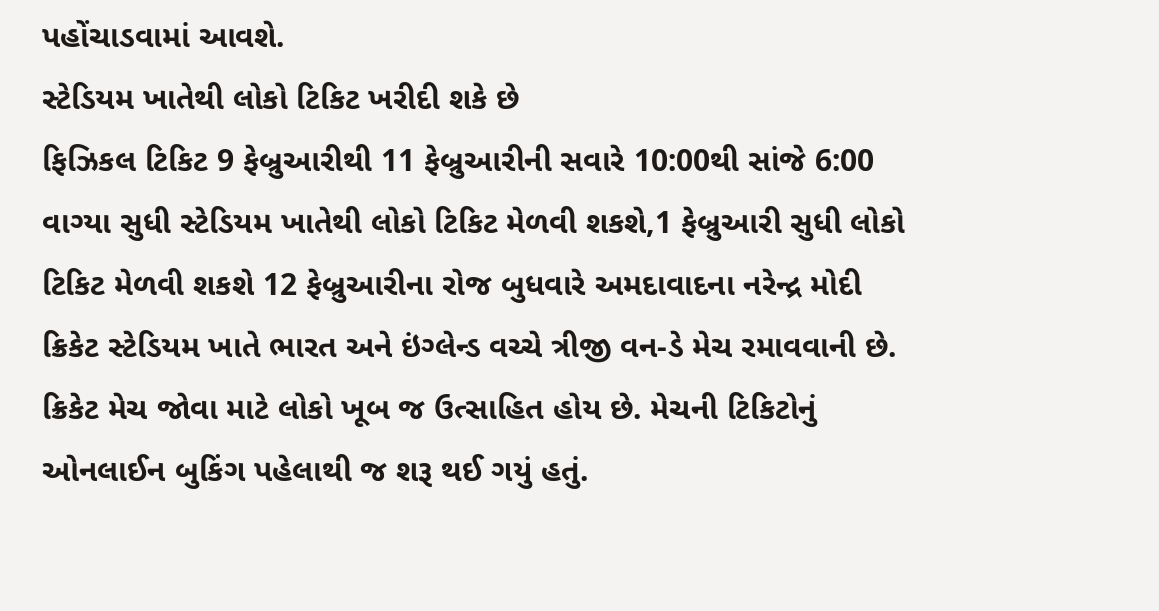પહોંચાડવામાં આવશે.
સ્ટેડિયમ ખાતેથી લોકો ટિકિટ ખરીદી શકે છે
ફિઝિકલ ટિકિટ 9 ફેબ્રુઆરીથી 11 ફેબ્રુઆરીની સવારે 10:00થી સાંજે 6:00 વાગ્યા સુધી સ્ટેડિયમ ખાતેથી લોકો ટિકિટ મેળવી શકશે,1 ફેબ્રુઆરી સુધી લોકો ટિકિટ મેળવી શકશે 12 ફેબ્રુઆરીના રોજ બુધવારે અમદાવાદના નરેન્દ્ર મોદી ક્રિકેટ સ્ટેડિયમ ખાતે ભારત અને ઇંગ્લેન્ડ વચ્ચે ત્રીજી વન-ડે મેચ રમાવવાની છે. ક્રિકેટ મેચ જોવા માટે લોકો ખૂબ જ ઉત્સાહિત હોય છે. મેચની ટિકિટોનું ઓનલાઈન બુકિંગ પહેલાથી જ શરૂ થઈ ગયું હતું.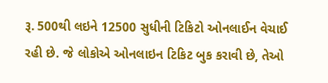રૂ. 500થી લઇને 12500 સુધીની ટિકિટો ઓનલાઈન વેચાઈ રહી છે. જે લોકોએ ઓનલાઇન ટિકિટ બુક કરાવી છે, તેઓ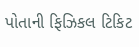પોતાની ફિઝિકલ ટિકિટ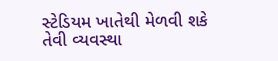સ્ટેડિયમ ખાતેથી મેળવી શકે તેવી વ્યવસ્થા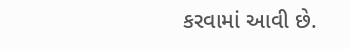કરવામાં આવી છે.